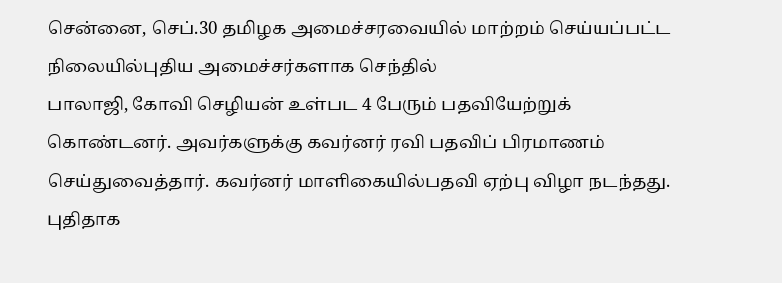சென்னை, செப்.30 தமிழக அமைச்சரவையில் மாற்றம் செய்யப்பட்ட நிலையில்புதிய அமைச்சர்களாக செந்தில்
பாலாஜி, கோவி செழியன் உள்பட 4 பேரும் பதவியேற்றுக் கொண்டனர். அவர்களுக்கு கவர்னர் ரவி பதவிப் பிரமாணம் செய்துவைத்தார். கவர்னர் மாளிகையில்பதவி ஏற்பு விழா நடந்தது.
புதிதாக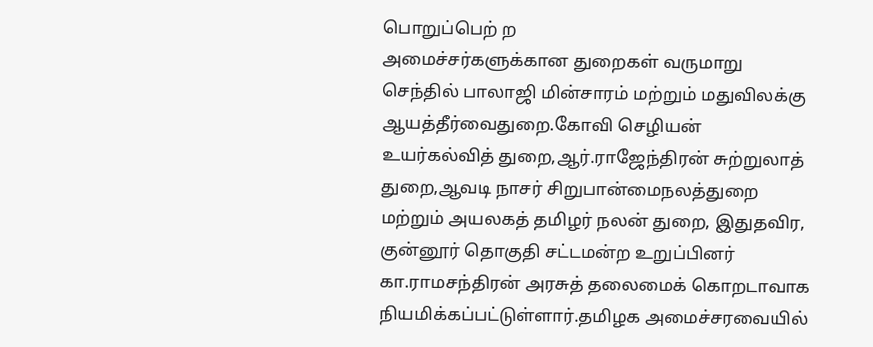பொறுப்பெற் ற
அமைச்சர்களுக்கான துறைகள் வருமாறு செந்தில் பாலாஜி மின்சாரம் மற்றும் மதுவிலக்கு ஆயத்தீர்வைதுறை.கோவி செழியன் உயர்கல்வித் துறை,ஆர்.ராஜேந்திரன் சுற்றுலாத் துறை,ஆவடி நாசர் சிறுபான்மைநலத்துறை மற்றும் அயலகத் தமிழர் நலன் துறை, இதுதவிர, குன்னூர் தொகுதி சட்டமன்ற உறுப்பினர் கா.ராமசந்திரன் அரசுத் தலைமைக் கொறடாவாக நியமிக்கப்பட்டுள்ளார்.தமிழக அமைச்சரவையில்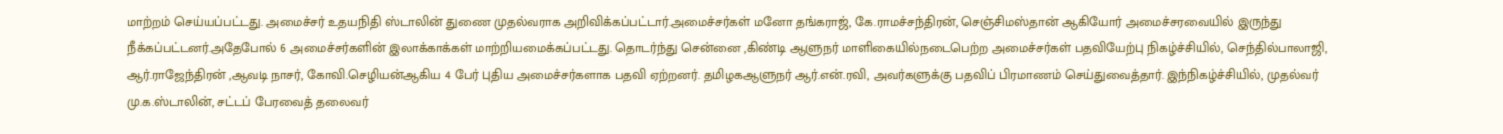மாற்றம் செய்யப்பட்டது. அமைச்சர் உதயநிதி ஸ்டாலின் துணை முதல்வராக அறிவிக்கப்பட்டார்.அமைச்சர்கள் மனோ தங்கராஜ், கே.ராமச்சந்திரன், செஞ்சிமஸ்தான் ஆகியோர் அமைச்சரவையில் இருந்து நீக்கப்பட்டனர்.அதேபோல் 6 அமைச்சர்களின் இலாக்காக்கள் மாற்றியமைக்கப்பட்டது. தொடர்ந்து சென்னை ,கிண்டி ஆளுநர் மாளிகையில்நடைபெற்ற அமைச்சர்கள் பதவியேற்பு நிகழ்ச்சியில், செந்தில்பாலாஜி, ஆர்.ராஜேந்திரன் ,ஆவடி நாசர், கோவி.செழியன்ஆகிய 4 பேர் புதிய அமைச்சர்களாக பதவி ஏற்றனர். தமிழகஆளுநர் ஆர்.என்.ரவி, அவர்களுக்கு பதவிப் பிரமாணம் செய்துவைத்தார். இந்நிகழ்ச்சியில், முதல்வர் மு.க.ஸ்டாலின், சட்டப் பேரவைத் தலைவர்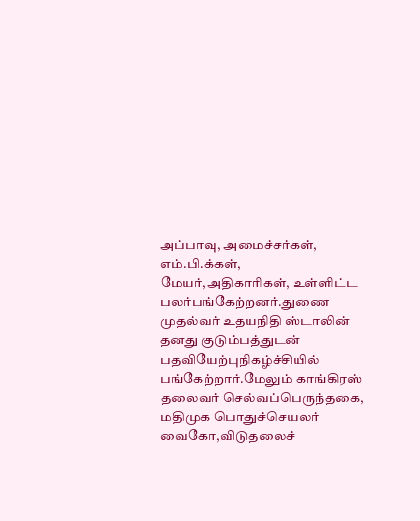அப்பாவு, அமைச்சர்கள், எம்.பி.க்கள், மேயர்,அதிகாரிகள், உள்ளிட்ட பலர்பங்கேற்றனர்.துணை முதல்வர் உதயநிதி ஸ்டாலின் தனது குடும்பத்துடன் பதவியேற்புநிகழ்ச்சியில் பங்கேற்றார்.மேலும் காங்கிரஸ் தலைவர் செல்வப்பெருந்தகை, மதிமுக பொதுச்செயலர் வைகோ,விடுதலைச்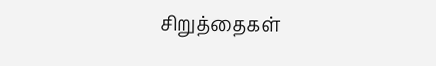சிறுத்தைகள்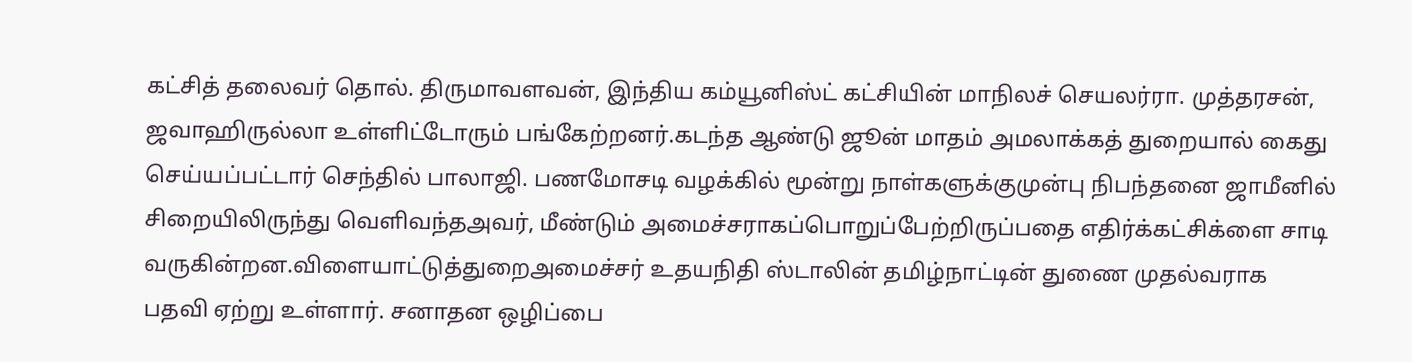கட்சித் தலைவர் தொல். திருமாவளவன், இந்திய கம்யூனிஸ்ட் கட்சியின் மாநிலச் செயலர்ரா. முத்தரசன், ஜவாஹிருல்லா உள்ளிட்டோரும் பங்கேற்றனர்.கடந்த ஆண்டு ஜூன் மாதம் அமலாக்கத் துறையால் கைது செய்யப்பட்டார் செந்தில் பாலாஜி. பணமோசடி வழக்கில் மூன்று நாள்களுக்குமுன்பு நிபந்தனை ஜாமீனில் சிறையிலிருந்து வெளிவந்தஅவர், மீண்டும் அமைச்சராகப்பொறுப்பேற்றிருப்பதை எதிர்க்கட்சிக்ளை சாடி வருகின்றன.விளையாட்டுத்துறைஅமைச்சர் உதயநிதி ஸ்டாலின் தமிழ்நாட்டின் துணை முதல்வராக பதவி ஏற்று உள்ளார். சனாதன ஒழிப்பை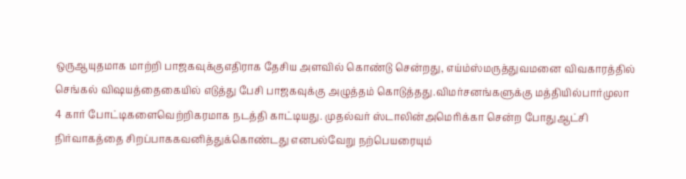ஒருஆயுதமாக மாற்றி பாஜகவுக்குஎதிராக தேசிய அளவில் கொண்டு சென்றது, எய்ம்ஸ்மருத்துவமனை விவகாரத்தில் செங்கல் விஷயத்தைகையில் எடுத்து பேசி பாஜகவுக்கு அழுத்தம் கொடுத்தது.விமர்சனங்களுக்கு மத்தியில்பார்முலா 4 கார் போட்டிகளைவெற்றிகரமாக நடத்தி காட்டியது. முதல்வர் ஸ்டாலின்அமெரிக்கா சென்ற போதுஆட்சி நிர்வாகத்தை சிறப்பாககவனித்துக்கொண்டது எனபல்வேறு நற்பெயரையும்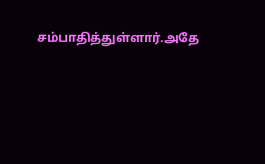சம்பாதித்துள்ளார்.அதே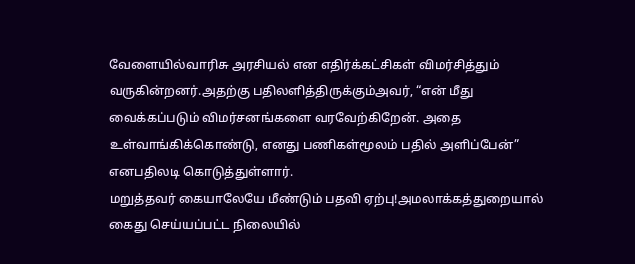வேளையில்வாரிசு அரசியல் என எதிர்க்கட்சிகள் விமர்சித்தும் வருகின்றனர்.அதற்கு பதிலளித்திருக்கும்அவர், “என் மீது வைக்கப்படும் விமர்சனங்களை வரவேற்கிறேன். அதை உள்வாங்கிக்கொண்டு, எனது பணிகள்மூலம் பதில் அளிப்பேன்” எனபதிலடி கொடுத்துள்ளார்.
மறுத்தவர் கையாலேயே மீண்டும் பதவி ஏற்பு!அமலாக்கத்துறையால் கைது செய்யப்பட்ட நிலையில்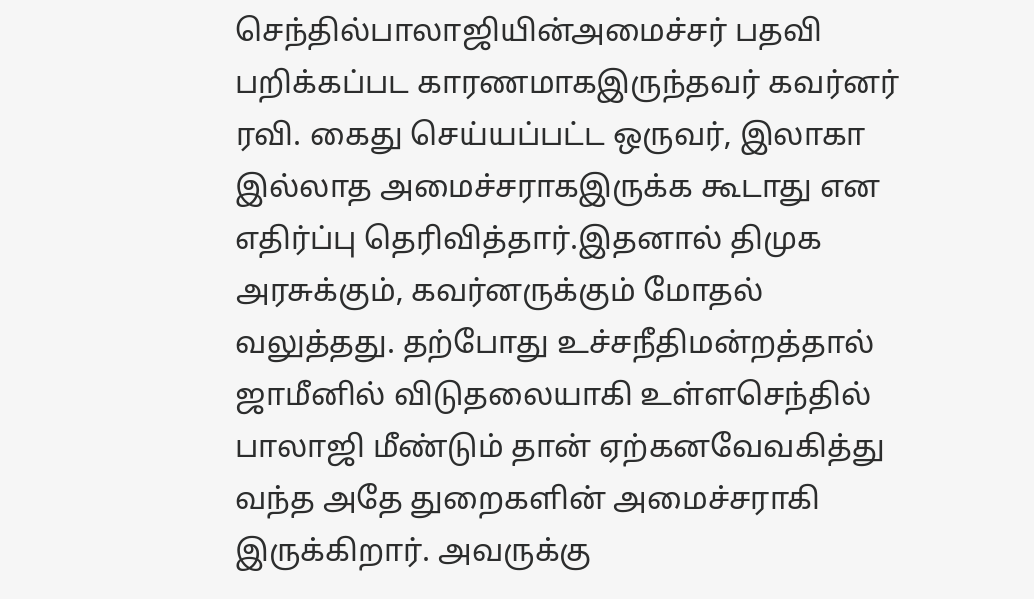செந்தில்பாலாஜியின்அமைச்சர் பதவி பறிக்கப்பட காரணமாகஇருந்தவர் கவர்னர் ரவி. கைது செய்யப்பட்ட ஒருவர், இலாகா இல்லாத அமைச்சராகஇருக்க கூடாது என எதிர்ப்பு தெரிவித்தார்.இதனால் திமுக அரசுக்கும், கவர்னருக்கும் மோதல் வலுத்தது. தற்போது உச்சநீதிமன்றத்தால் ஜாமீனில் விடுதலையாகி உள்ளசெந்தில் பாலாஜி மீண்டும் தான் ஏற்கனவேவகித்து வந்த அதே துறைகளின் அமைச்சராகி இருக்கிறார். அவருக்கு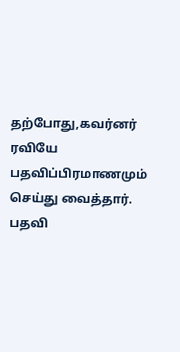தற்போது,கவர்னர் ரவியே பதவிப்பிரமாணமும் செய்து வைத்தார். பதவி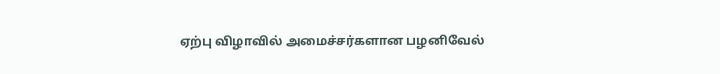ஏற்பு விழாவில் அமைச்சர்களான பழனிவேல்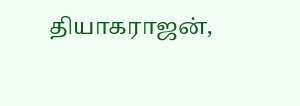தியாகராஜன்,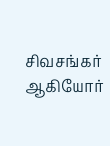சிவசங்கர் ஆகியோர்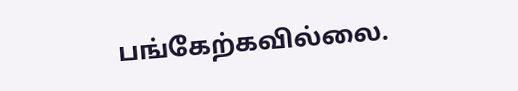பங்கேற்கவில்லை.